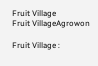Fruit Village
Fruit VillageAgrowon

Fruit Village :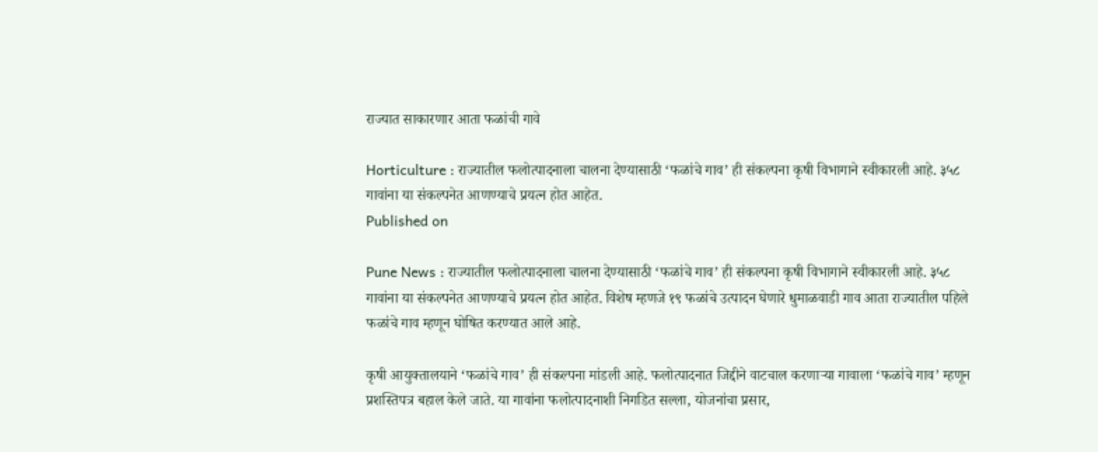राज्यात साकारणार आता फळांची गावे

Horticulture : राज्यातील फलोत्पादनाला चालना देण्यासाठी ‘फळांचे गाव’ ही संकल्पना कृषी विभागाने स्वीकारली आहे. ३५८ गावांना या संकल्पनेत आणण्याचे प्रयत्न होत आहेत.
Published on

Pune News : राज्यातील फलोत्पादनाला चालना देण्यासाठी ‘फळांचे गाव’ ही संकल्पना कृषी विभागाने स्वीकारली आहे. ३५८ गावांना या संकल्पनेत आणण्याचे प्रयत्न होत आहेत. विशेष म्हणजे १९ फळांचे उत्पादन घेणारे धुमाळवाडी गाव आता राज्यातील पहिले फळांचे गाव म्हणून घोषित करण्यात आले आहे.

कृषी आयुक्तालयाने ‘फळांचे गाव’ ही संकल्पना मांडली आहे. फलोत्पादनात जिद्दीने वाटचाल करणाऱ्या गावाला ‘फळांचे गाव’ म्हणून प्रशस्तिपत्र बहाल केले जाते. या गावांना फलोत्पादनाशी निगडित सल्ला, योजनांचा प्रसार,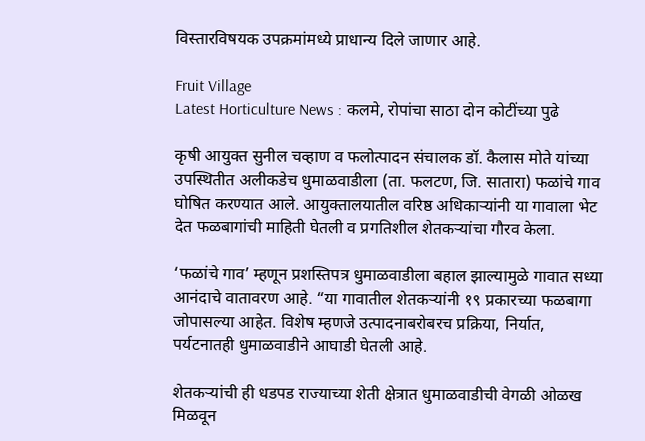विस्तारविषयक उपक्रमांमध्ये प्राधान्य दिले जाणार आहे.

Fruit Village
Latest Horticulture News : कलमे, रोपांचा साठा दोन कोटींच्या पुढे

कृषी आयुक्त सुनील चव्हाण व फलोत्पादन संचालक डॉ. कैलास मोते यांच्या उपस्थितीत अलीकडेच धुमाळवाडीला (ता. फलटण, जि. सातारा) फळांचे गाव घोषित करण्यात आले. आयुक्तालयातील वरिष्ठ अधिकाऱ्यांनी या गावाला भेट देत फळबागांची माहिती घेतली व प्रगतिशील शेतकऱ्यांचा गौरव केला.

‘फळांचे गाव’ म्हणून प्रशस्तिपत्र धुमाळवाडीला बहाल झाल्यामुळे गावात सध्या आनंदाचे वातावरण आहे. “या गावातील शेतकऱ्यांनी १९ प्रकारच्या फळबागा जोपासल्या आहेत. विशेष म्हणजे उत्पादनाबरोबरच प्रक्रिया, निर्यात, पर्यटनातही धुमाळवाडीने आघाडी घेतली आहे.

शेतकऱ्यांची ही धडपड राज्याच्या शेती क्षेत्रात धुमाळवाडीची वेगळी ओळख मिळवून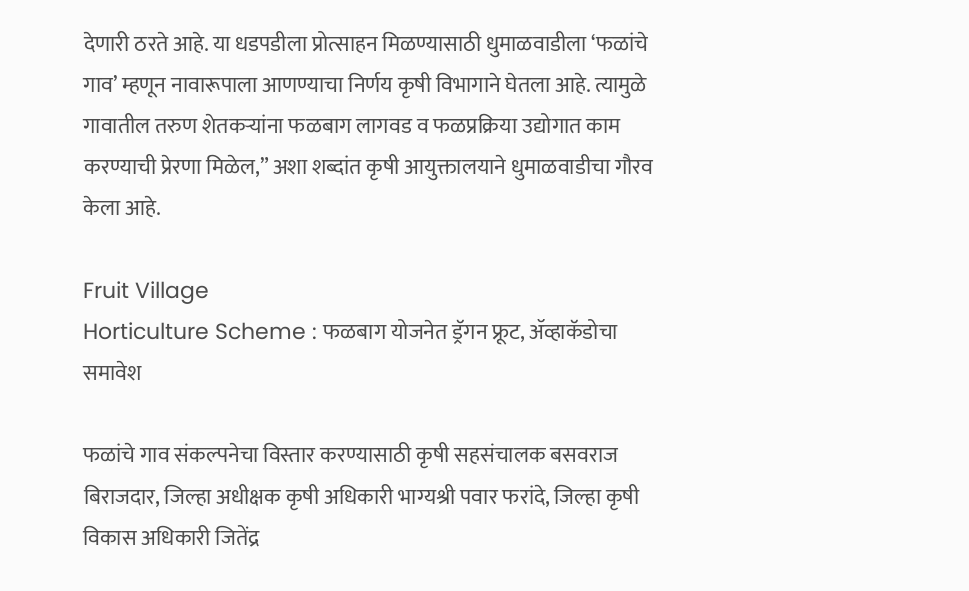देणारी ठरते आहे. या धडपडीला प्रोत्साहन मिळण्यासाठी धुमाळवाडीला ‘फळांचे गाव’ म्हणून नावारूपाला आणण्याचा निर्णय कृषी विभागाने घेतला आहे. त्यामुळे गावातील तरुण शेतकऱ्यांना फळबाग लागवड व फळप्रक्रिया उद्योगात काम करण्याची प्रेरणा मिळेल,” अशा शब्दांत कृषी आयुक्तालयाने धुमाळवाडीचा गौरव केला आहे.

Fruit Village
Horticulture Scheme : फळबाग योजनेत ड्रॅगन फ्रूट, ॲव्हाकॅडोचा समावेश

फळांचे गाव संकल्पनेचा विस्तार करण्यासाठी कृषी सहसंचालक बसवराज बिराजदार, जिल्हा अधीक्षक कृषी अधिकारी भाग्यश्री पवार फरांदे, जिल्हा कृषी विकास अधिकारी जितेंद्र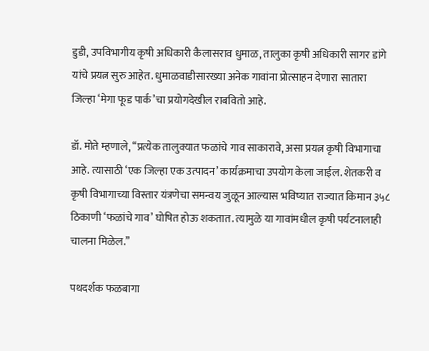डुडी, उपविभागीय कृषी अधिकारी कैलासराव धुमाळ, तालुका कृषी अधिकारी सागर डांगे यांचे प्रयत्न सुरु आहेत. धुमाळवाडीसारख्या अनेक गावांना प्रोत्साहन देणारा सातारा जिल्हा ‘मेगा फूड पार्क’चा प्रयोगदेखील राबवितो आहे.

डॉ. मोते म्हणाले, ‘‘प्रत्येक तालुक्यात फळांचे गाव साकारावे, असा प्रयत्न कृषी विभागाचा आहे. त्यासाठी ‘एक जिल्हा एक उत्पादन’ कार्यक्रमाचा उपयोग केला जाईल. शेतकरी व कृषी विभागाच्या विस्तार यंत्रणेचा समन्वय जुळून आल्यास भविष्यात राज्यात किमान ३५८ ठिकाणी ‘फळांचे गाव’ घोषित होऊ शकतात. त्यामुळे या गावांमधील कृषी पर्यटनालाही चालना मिळेल.’’

पथदर्शक फळबागा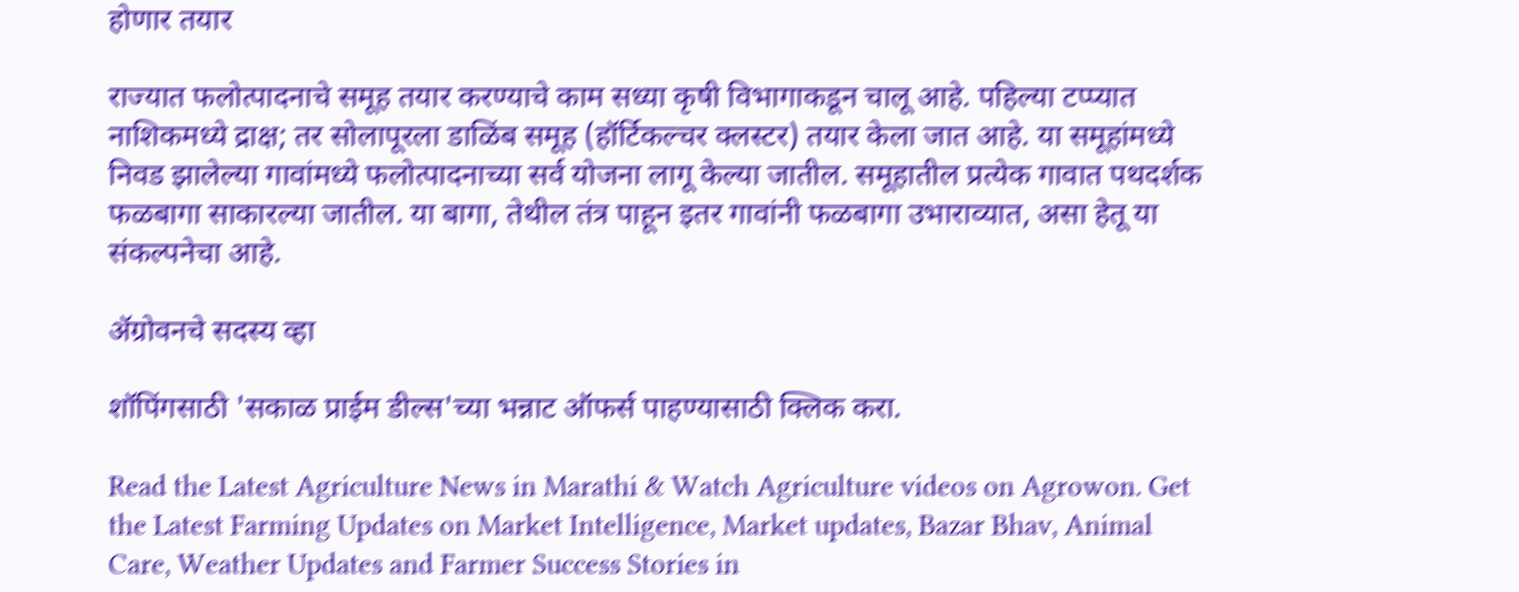होणार तयार

राज्यात फलोत्पादनाचे समूह तयार करण्याचे काम सध्या कृषी विभागाकडून चालू आहे. पहिल्या टप्प्यात नाशिकमध्ये द्राक्ष; तर सोलापूरला डाळिंब समूह (हॉर्टिकल्चर क्लस्टर) तयार केला जात आहे. या समूहांमध्ये निवड झालेल्या गावांमध्ये फलोत्पादनाच्या सर्व योजना लागू केल्या जातील. समूहातील प्रत्येक गावात पथदर्शक फळबागा साकारल्या जातील. या बागा, तेथील तंत्र पाहून इतर गावांनी फळबागा उभाराव्यात, असा हेतू या संकल्पनेचा आहे.

ॲग्रोवनचे सदस्य व्हा

शॉपिंगसाठी 'सकाळ प्राईम डील्स'च्या भन्नाट ऑफर्स पाहण्यासाठी क्लिक करा.

Read the Latest Agriculture News in Marathi & Watch Agriculture videos on Agrowon. Get the Latest Farming Updates on Market Intelligence, Market updates, Bazar Bhav, Animal Care, Weather Updates and Farmer Success Stories in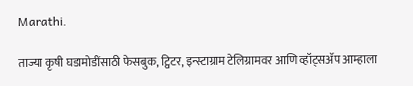Marathi.

ताज्या कृषी घडामोडींसाठी फेसबुक, ट्विटर, इन्स्टाग्राम टेलिग्रामवर आणि व्हॉट्सॲप आम्हाला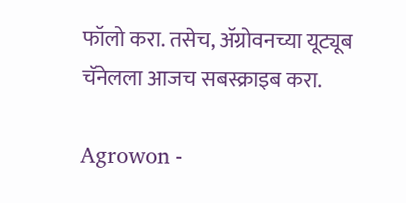फॉलो करा. तसेच, ॲग्रोवनच्या यूट्यूब चॅनेलला आजच सबस्क्राइब करा.

Agrowon -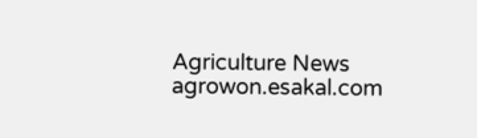Agriculture News
agrowon.esakal.com